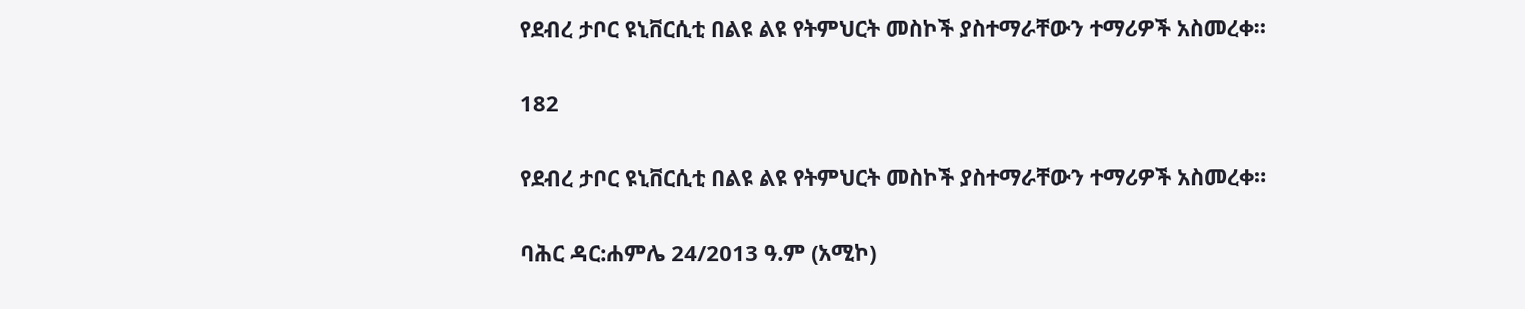የደብረ ታቦር ዩኒቨርሲቲ በልዩ ልዩ የትምህርት መስኮች ያስተማራቸውን ተማሪዎች አስመረቀ።

182

የደብረ ታቦር ዩኒቨርሲቲ በልዩ ልዩ የትምህርት መስኮች ያስተማራቸውን ተማሪዎች አስመረቀ።

ባሕር ዳር:ሐምሌ 24/2013 ዓ.ም (አሚኮ)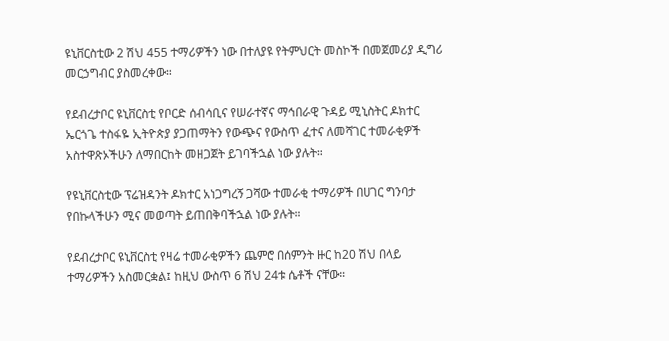ዩኒቨርስቲው 2 ሽህ 455 ተማሪዎችን ነው በተለያዩ የትምህርት መስኮች በመጀመሪያ ዲግሪ መርኃግብር ያስመረቀው።

የደብረታቦር ዩኒቨርስቲ የቦርድ ሰብሳቢና የሠራተኛና ማኅበራዊ ጉዳይ ሚኒስትር ዶክተር ኤርጎጌ ተስፋዬ ኢትዮጵያ ያጋጠማትን የውጭና የውስጥ ፈተና ለመሻገር ተመራቂዎች አስተዋጽኦችሁን ለማበርከት መዘጋጀት ይገባችኋል ነው ያሉት።

የዩኒቨርስቲው ፕሬዝዳንት ዶክተር አነጋግረኝ ጋሻው ተመራቂ ተማሪዎች በሀገር ግንባታ የበኩላችሁን ሚና መወጣት ይጠበቅባችኋል ነው ያሉት።

የደብረታቦር ዩኒቨርስቲ የዛሬ ተመራቂዎችን ጨምሮ በሰምንት ዙር ከ20 ሽህ በላይ ተማሪዎችን አስመርቋል፤ ከዚህ ውስጥ 6 ሽህ 24ቱ ሴቶች ናቸው።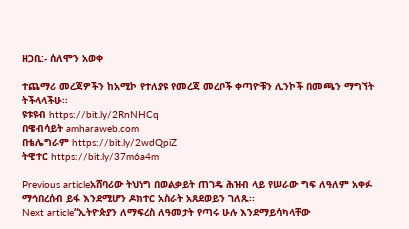ዘጋቢ:- ሰለሞን አወቀ

ተጨማሪ መረጃዎችን ከአሚኮ የተለያዩ የመረጃ መረቦች ቀጣዮቹን ሊንኮች በመጫን ማግኘት ትችላላችሁ፡፡
ዩቱዩብ https://bit.ly/2RnNHCq
በዌብሳይት amharaweb.com
በቴሌግራም https://bit.ly/2wdQpiZ
ትዊተር https://bit.ly/37m6a4m

Previous articleአሸባሪው ትህነግ በወልቃይት ጠገዴ ሕዝብ ላይ የሠራው ግፍ ለዓለም አቀፉ ማኅበረሰብ ይፋ እንደሚሆን ዶክተር አስራት አጸደወይን ገለጹ፡፡
Next article“ኢትዮጵያን ለማፍረስ ለዓመታት የጣሩ ሁሉ እንደማይሳካላቸው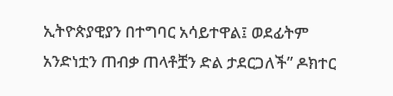ኢትዮጵያዊያን በተግባር አሳይተዋል፤ ወደፊትም አንድነቷን ጠብቃ ጠላቶቿን ድል ታደርጋለች” ዶክተር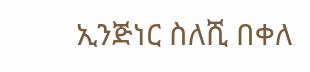ኢንጅነር ስለሺ በቀለ